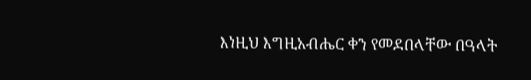እነዚህ እግዚአብሔር ቀን የመደበላቸው በዓላት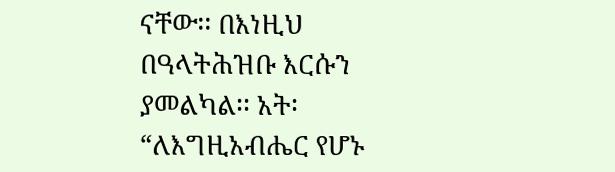ናቸው፡፡ በእነዚህ በዓላትሕዝቡ እርሱን ያመልካል፡፡ አት፡ “ለእግዚአብሔር የሆኑ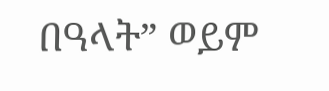በዓላት” ወይም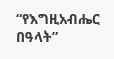“የእግዚአብሔር በዓላት”